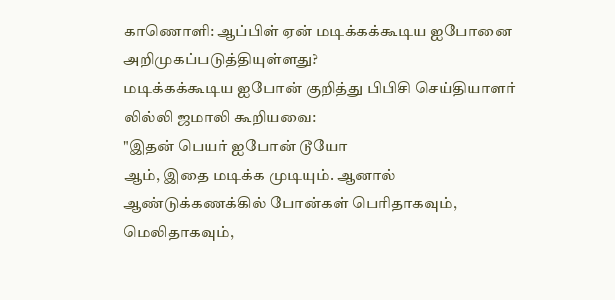காணொளி: ஆப்பிள் ஏன் மடிக்கக்கூடிய ஐபோனை அறிமுகப்படுத்தியுள்ளது?
மடிக்கக்கூடிய ஐபோன் குறித்து பிபிசி செய்தியாளர் லில்லி ஜமாலி கூறியவை:
"இதன் பெயர் ஐபோன் டூயோ
ஆம், இதை மடிக்க முடியும். ஆனால் ஆண்டுக்கணக்கில் போன்கள் பெரிதாகவும், மெலிதாகவும்,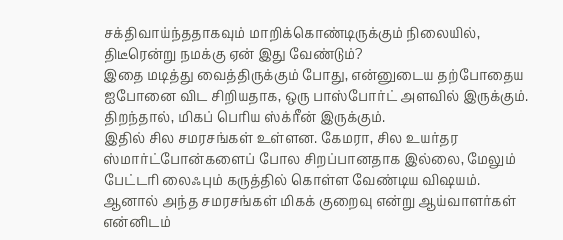சக்திவாய்ந்ததாகவும் மாறிக்கொண்டிருக்கும் நிலையில், திடீரென்று நமக்கு ஏன் இது வேண்டும்?
இதை மடித்து வைத்திருக்கும் போது, என்னுடைய தற்போதைய ஐபோனை விட சிறியதாக, ஒரு பாஸ்போர்ட் அளவில் இருக்கும். திறந்தால், மிகப் பெரிய ஸ்க்ரீன் இருக்கும்.
இதில் சில சமரசங்கள் உள்ளன. கேமரா, சில உயர்தர ஸ்மார்ட்போன்களைப் போல சிறப்பானதாக இல்லை, மேலும் பேட்டரி லைஃபும் கருத்தில் கொள்ள வேண்டிய விஷயம்.
ஆனால் அந்த சமரசங்கள் மிகக் குறைவு என்று ஆய்வாளர்கள் என்னிடம்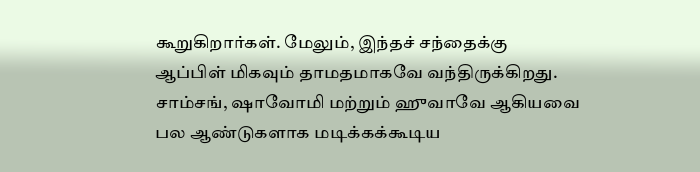கூறுகிறார்கள். மேலும், இந்தச் சந்தைக்கு ஆப்பிள் மிகவும் தாமதமாகவே வந்திருக்கிறது.
சாம்சங், ஷாவோமி மற்றும் ஹுவாவே ஆகியவை பல ஆண்டுகளாக மடிக்கக்கூடிய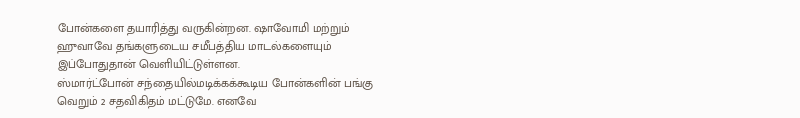போன்களை தயாரித்து வருகின்றன. ஷாவோமி மற்றும் ஹுவாவே தங்களுடைய சமீபத்திய மாடல்களையும் இப்போதுதான் வெளியிட்டுள்ளன.
ஸ்மார்ட்போன் சந்தையில்மடிக்கக்கூடிய போன்களின் பங்கு வெறும் 2 சதவிகிதம் மட்டுமே. எனவே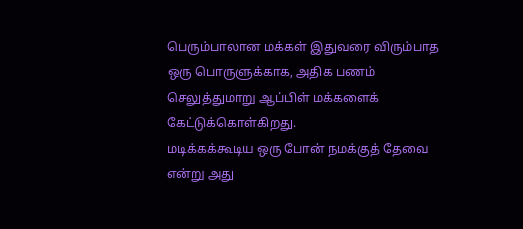பெரும்பாலான மக்கள் இதுவரை விரும்பாத ஒரு பொருளுக்காக, அதிக பணம் செலுத்துமாறு ஆப்பிள் மக்களைக் கேட்டுக்கொள்கிறது.
மடிக்கக்கூடிய ஒரு போன் நமக்குத் தேவை என்று அது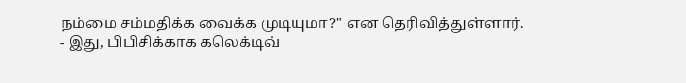நம்மை சம்மதிக்க வைக்க முடியுமா?" என தெரிவித்துள்ளார்.
- இது, பிபிசிக்காக கலெக்டிவ்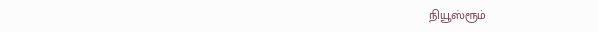நியூஸ்ரூம்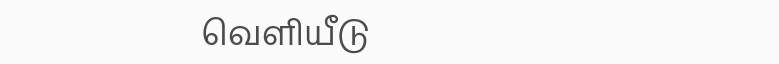வெளியீடு